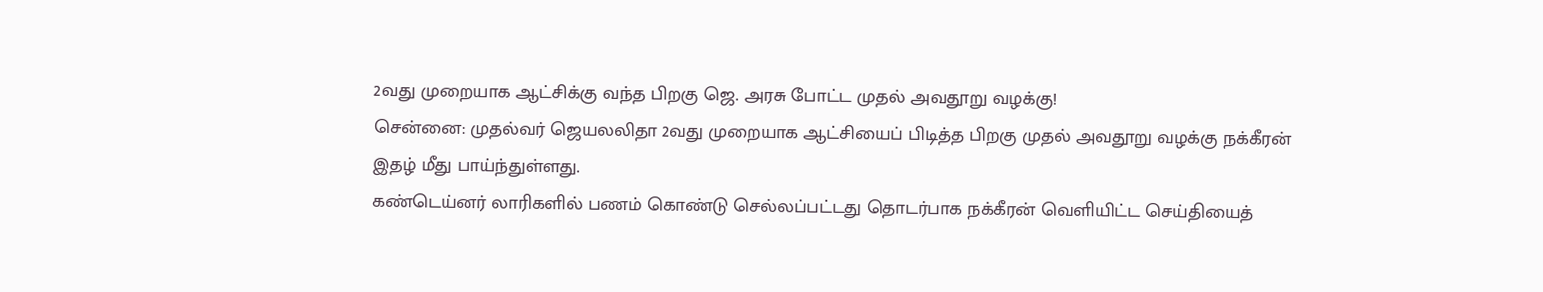2வது முறையாக ஆட்சிக்கு வந்த பிறகு ஜெ. அரசு போட்ட முதல் அவதூறு வழக்கு!
சென்னை: முதல்வர் ஜெயலலிதா 2வது முறையாக ஆட்சியைப் பிடித்த பிறகு முதல் அவதூறு வழக்கு நக்கீரன் இதழ் மீது பாய்ந்துள்ளது.
கண்டெய்னர் லாரிகளில் பணம் கொண்டு செல்லப்பட்டது தொடர்பாக நக்கீரன் வெளியிட்ட செய்தியைத்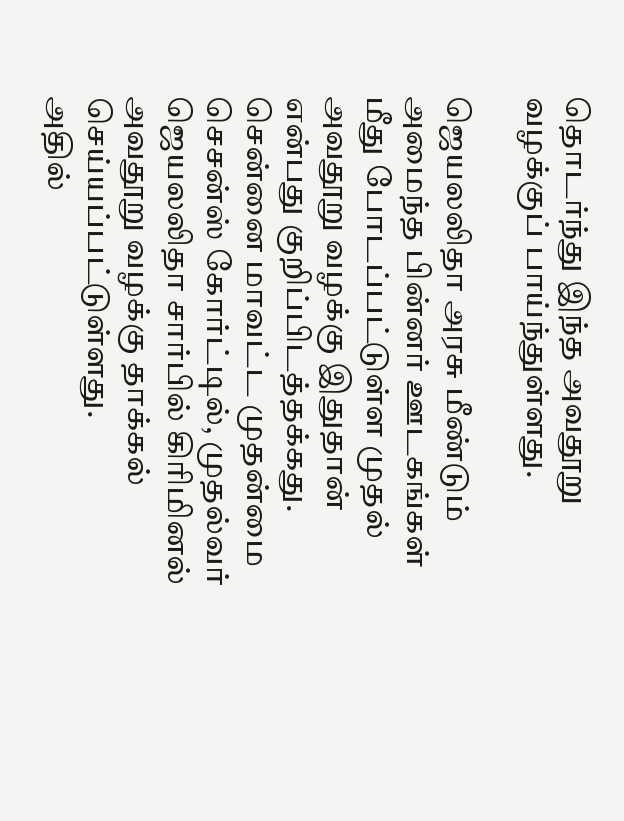தொடர்ந்து இந்த அவதூறு வழக்குப் பாய்ந்துள்ளது.

ஜெயலலிதா அரசு மீண்டும் அமைந்த பின்னர் ஊடகங்கள் மீது போடப்பட்டுள்ள முதல் அவதூறு வழக்கு இதுதான் என்பது குறிப்பிடத்தக்கது.
சென்னை மாவட்ட முதன்மை செசன்ஸ் கோர்ட்டில், முதல்வர் ஜெயலலிதா சார்பில் கிரிமினல் அவதூறு வழக்கு தாக்கல் செய்யப்பட்டுள்ளது.
அதில்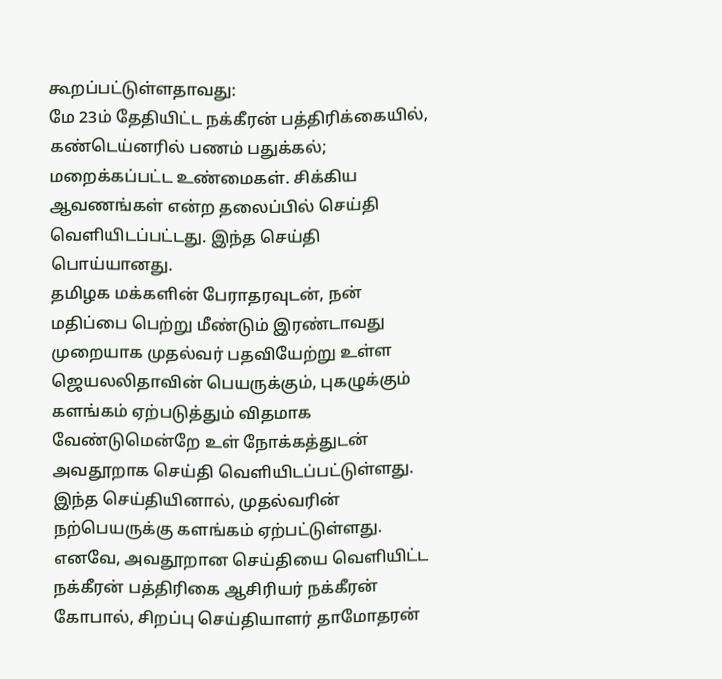கூறப்பட்டுள்ளதாவது:
மே 23ம் தேதியிட்ட நக்கீரன் பத்திரிக்கையில், கண்டெய்னரில் பணம் பதுக்கல்; மறைக்கப்பட்ட உண்மைகள். சிக்கிய ஆவணங்கள் என்ற தலைப்பில் செய்தி வெளியிடப்பட்டது. இந்த செய்தி பொய்யானது.
தமிழக மக்களின் பேராதரவுடன், நன் மதிப்பை பெற்று மீண்டும் இரண்டாவது முறையாக முதல்வர் பதவியேற்று உள்ள ஜெயலலிதாவின் பெயருக்கும், புகழுக்கும் களங்கம் ஏற்படுத்தும் விதமாக வேண்டுமென்றே உள் நோக்கத்துடன் அவதூறாக செய்தி வெளியிடப்பட்டுள்ளது.
இந்த செய்தியினால், முதல்வரின் நற்பெயருக்கு களங்கம் ஏற்பட்டுள்ளது. எனவே, அவதூறான செய்தியை வெளியிட்ட நக்கீரன் பத்திரிகை ஆசிரியர் நக்கீரன் கோபால், சிறப்பு செய்தியாளர் தாமோதரன்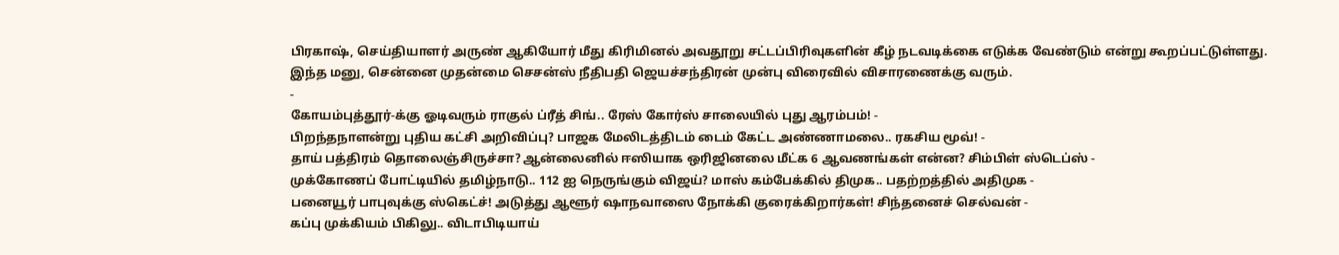பிரகாஷ், செய்தியாளர் அருண் ஆகியோர் மீது கிரிமினல் அவதூறு சட்டப்பிரிவுகளின் கீழ் நடவடிக்கை எடுக்க வேண்டும் என்று கூறப்பட்டுள்ளது.
இந்த மனு, சென்னை முதன்மை செசன்ஸ் நீதிபதி ஜெயச்சந்திரன் முன்பு விரைவில் விசாரணைக்கு வரும்.
-
கோயம்புத்தூர்-க்கு ஓடிவரும் ராகுல் ப்ரீத் சிங்.. ரேஸ் கோர்ஸ் சாலையில் புது ஆரம்பம்! -
பிறந்தநாளன்று புதிய கட்சி அறிவிப்பு? பாஜக மேலிடத்திடம் டைம் கேட்ட அண்ணாமலை.. ரகசிய மூவ்! -
தாய் பத்திரம் தொலைஞ்சிருச்சா? ஆன்லைனில் ஈஸியாக ஒரிஜினலை மீட்க 6 ஆவணங்கள் என்ன? சிம்பிள் ஸ்டெப்ஸ் -
முக்கோணப் போட்டியில் தமிழ்நாடு.. 112 ஐ நெருங்கும் விஜய்? மாஸ் கம்பேக்கில் திமுக.. பதற்றத்தில் அதிமுக -
பனையூர் பாபுவுக்கு ஸ்கெட்ச்! அடுத்து ஆளூர் ஷாநவாஸை நோக்கி குரைக்கிறார்கள்! சிந்தனைச் செல்வன் -
கப்பு முக்கியம் பிகிலு.. விடாபிடியாய்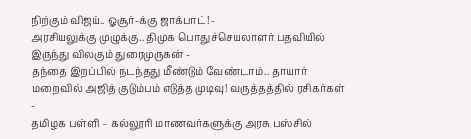நிற்கும் விஜய்.. ஓசூர்-க்கு ஜாக்பாட்! -
அரசியலுக்கு முழுக்கு.. திமுக பொதுச்செயலாளர் பதவியில் இருந்து விலகும் துரைமுருகன் -
தந்தை இறப்பில் நடந்தது மீண்டும் வேண்டாம்.. தாயார் மறைவில் அஜித் குடும்பம் எடுத்த முடிவு! வருத்தத்தில் ரசிகர்கள் -
தமிழக பள்ளி – கல்லூரி மாணவர்களுக்கு அரசு பஸ்சில்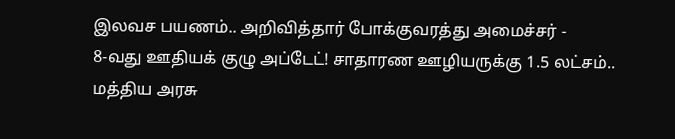இலவச பயணம்.. அறிவித்தார் போக்குவரத்து அமைச்சர் -
8-வது ஊதியக் குழு அப்டேட்! சாதாரண ஊழியருக்கு 1.5 லட்சம்.. மத்திய அரசு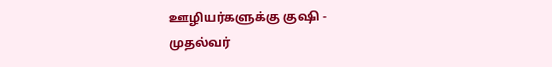ஊழியர்களுக்கு குஷி -
முதல்வர்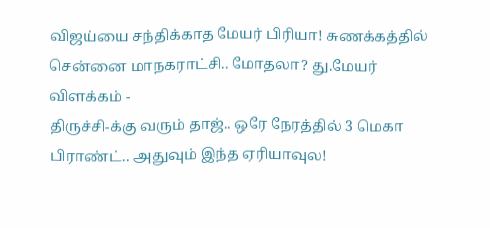விஜய்யை சந்திக்காத மேயர் பிரியா! சுணக்கத்தில் சென்னை மாநகராட்சி.. மோதலா? து.மேயர் விளக்கம் -
திருச்சி-க்கு வரும் தாஜ்.. ஒரே நேரத்தில் 3 மெகா பிராண்ட்.. அதுவும் இந்த ஏரியாவுல!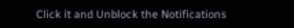Click it and Unblock the Notifications